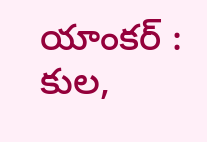యాంకర్ : కుల,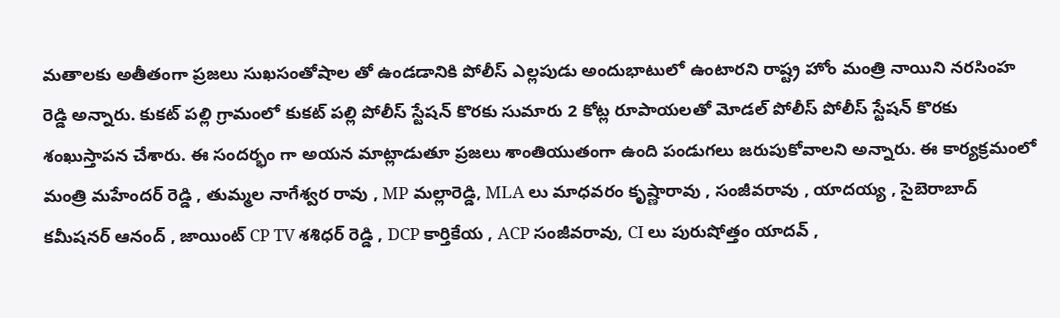మతాలకు అతీతంగా ప్రజలు సుఖసంతోషాల తో ఉండడానికి పోలీస్ ఎల్లపుడు అందుభాటులో ఉంటారని రాష్ట్ర హోం మంత్రి నాయిని నరసింహ రెడ్డి అన్నారు. కుకట్ పల్లి గ్రామంలో కుకట్ పల్లి పోలీస్ స్టేషన్ కొరకు సుమారు 2 కోట్ల రూపాయలతో మోడల్ పోలీస్ పోలీస్ స్టేషన్ కొరకు శంఖుస్తాపన చేశారు. ఈ సందర్భం గా అయన మాట్లాడుతూ ప్రజలు శాంతియుతంగా ఉంది పండుగలు జరుపుకోవాలని అన్నారు. ఈ కార్యక్రమంలో మంత్రి మహేందర్ రెడ్డి , తుమ్మల నాగేశ్వర రావు , MP మల్లారెడ్డి, MLA లు మాధవరం కృష్ణారావు , సంజీవరావు , యాదయ్య , సైబెరాబాద్ కమీషనర్ ఆనంద్ , జాయింట్ CP TV శశిధర్ రెడ్డి , DCP కార్తికేయ , ACP సంజీవరావు, CI లు పురుషోత్తం యాదవ్ ,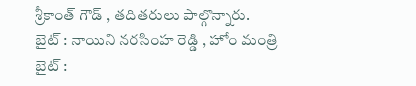శ్రీకాంత్ గౌడ్ , తదితరులు పాల్గొన్నారు.
బైట్ : నాయిని నరసింహ రెడ్డి , హోం మంత్రి
బైట్ :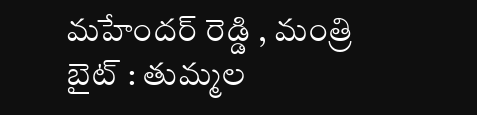మహేందర్ రెడ్డి , మంత్రి
బైట్ : తుమ్మల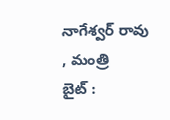నాగేశ్వర్ రావు , మంత్రి
బైట్ :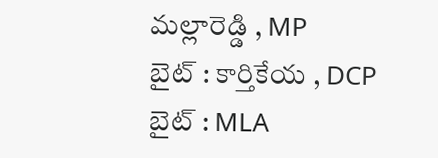మల్లారెడ్డి , MP
బైట్ : కార్తికేయ , DCP
బైట్ : MLA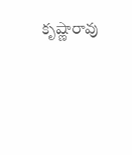కృష్ణారావు